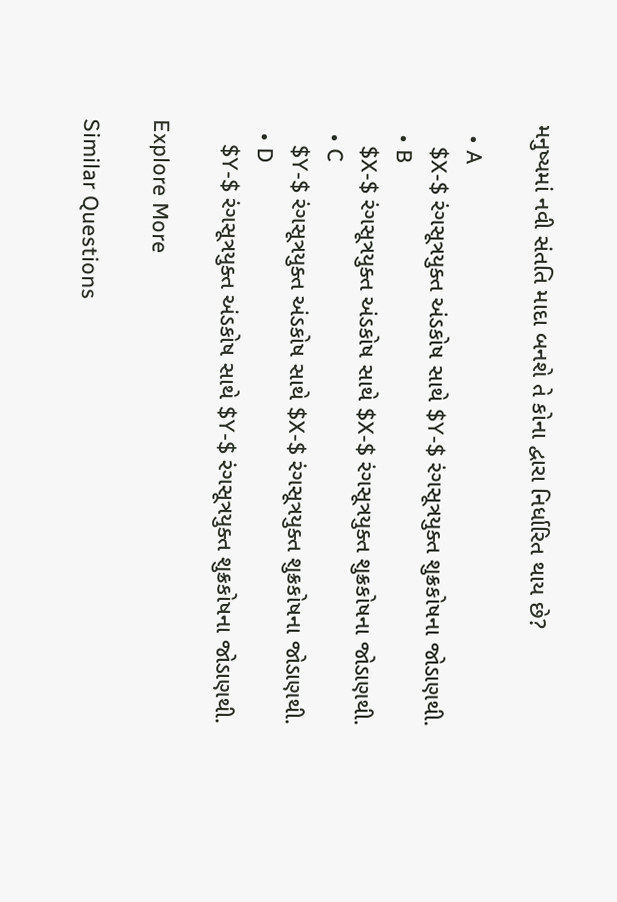મનુષ્યમાં નવી સંતતિ માદા બનશે તે કોના દ્વારા નિર્ધારિત થાય છે?

  • A
    $X-$ રંગસૂત્રયુક્ત અંડકોષ સાથે $Y-$ રંગસૂત્રયુક્ત શુક્રકોષના જોડાણથી.
  • B
    $X-$ રંગસૂત્રયુક્ત અંડકોષ સાથે $X-$ રંગસૂત્રયુક્ત શુક્રકોષના જોડાણથી.
  • C
    $Y-$ રંગસૂત્રયુક્ત અંડકોષ સાથે $X-$ રંગસૂત્રયુક્ત શુક્રકોષના જોડાણથી.
  • D
    $Y-$ રંગસૂત્રયુક્ત અંડકોષ સાથે $Y-$ રંગસૂત્રયુક્ત શુક્રકોષના જોડાણથી.

Explore More

Similar Questions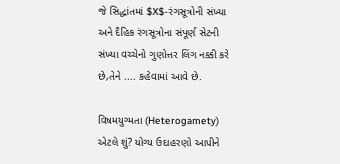જે સિદ્ધાંતમાં $X$-રંગસૂત્રોની સંખ્યા અને દૈહિક રંગસૂત્રોના સંપૂર્ણ સેટની સંખ્યા વચ્ચેનો ગુણોત્તર લિંગ નક્કી કરે છે,તેને .... કહેવામાં આવે છે.

વિષમયુગ્મતા (Heterogamety) એટલે શું? યોગ્ય ઉદાહરણો આપીને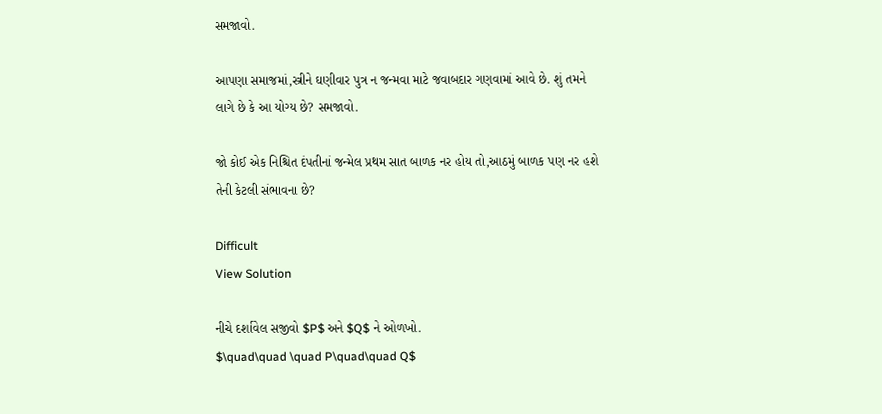સમજાવો.

આપણા સમાજમાં,સ્ત્રીને ઘણીવાર પુત્ર ન જન્મવા માટે જવાબદાર ગણવામાં આવે છે. શું તમને લાગે છે કે આ યોગ્ય છે? સમજાવો.

જો કોઈ એક નિશ્ચિત દંપતીનાં જન્મેલ પ્રથમ સાત બાળક નર હોય તો,આઠમું બાળક પણ નર હશે તેની કેટલી સંભાવના છે?

Difficult
View Solution

નીચે દર્શાવેલ સજીવો $P$ અને $Q$ ને ઓળખો.
$\quad\quad \quad P\quad\quad Q$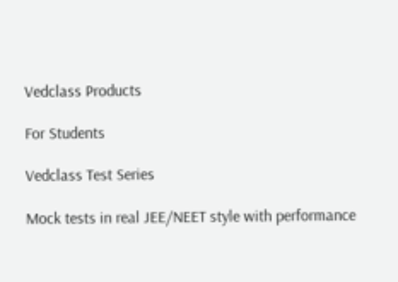Vedclass Products

For Students

Vedclass Test Series

Mock tests in real JEE/NEET style with performance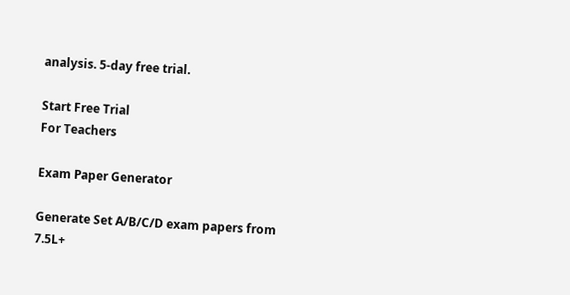analysis. 5-day free trial.

Start Free Trial
For Teachers

Exam Paper Generator

Generate Set A/B/C/D exam papers from 7.5L+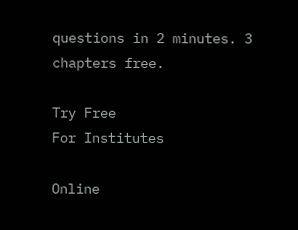questions in 2 minutes. 3 chapters free.

Try Free
For Institutes

Online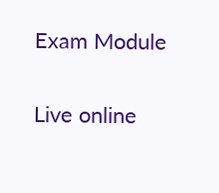Exam Module

Live online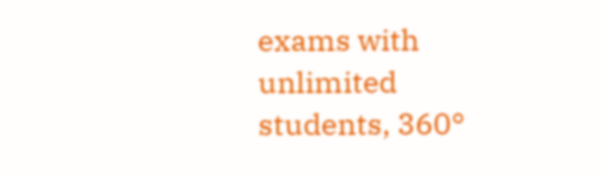exams with unlimited students, 360°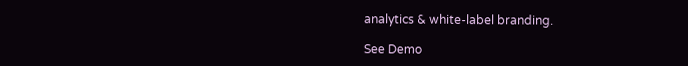analytics & white-label branding.

See Demo